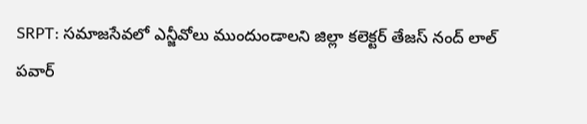SRPT: సమాజసేవలో ఎన్జీవోలు ముందుండాలని జిల్లా కలెక్టర్ తేజస్ నంద్ లాల్ పవార్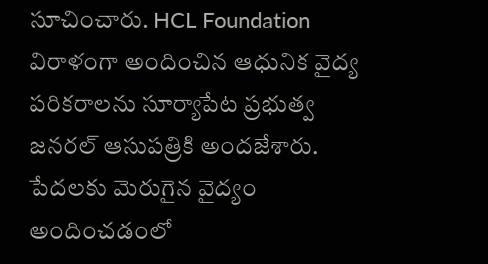సూచించారు. HCL Foundation విరాళంగా అందించిన ఆధునిక వైద్య పరికరాలను సూర్యాపేట ప్రభుత్వ జనరల్ ఆసుపత్రికి అందజేశారు. పేదలకు మెరుగైన వైద్యం అందించడంలో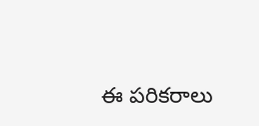ఈ పరికరాలు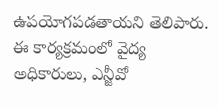ఉపయోగపడతాయని తెలిపారు. ఈ కార్యక్రమంలో వైద్య అధికారులు, ఎన్జీవో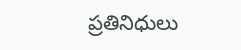ప్రతినిధులు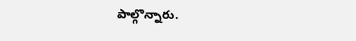పాల్గొన్నారు.